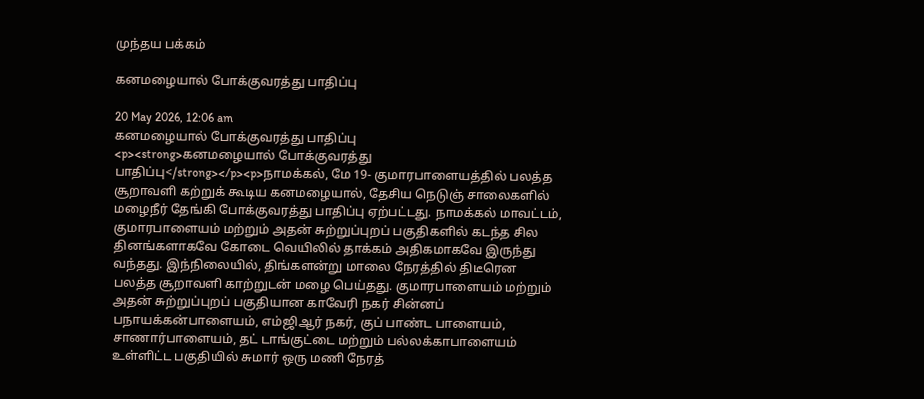முந்தய பக்கம்

கனமழையால் போக்குவரத்து பாதிப்பு

20 May 2026, 12:06 am
கனமழையால் போக்குவரத்து பாதிப்பு
<p><strong>கனமழையால் போக்குவரத்து பாதிப்பு</strong></p><p>நாமக்கல், மே 19- குமாரபாளையத்தில் பலத்த சூறாவளி கற்றுக் கூடிய கனமழையால், தேசிய நெடுஞ் சாலைகளில் மழைநீர் தேங்கி போக்குவரத்து பாதிப்பு ஏற்பட்டது. நாமக்கல் மாவட்டம், குமாரபாளையம் மற்றும் அதன் சுற்றுப்புறப் பகுதிகளில் கடந்த சில தினங்களாகவே கோடை வெயிலில் தாக்கம் அதிகமாகவே இருந்து வந்தது. இந்நிலையில், திங்களன்று மாலை நேரத்தில் திடீரென பலத்த சூறாவளி காற்றுடன் மழை பெய்தது. குமாரபாளையம் மற்றும் அதன் சுற்றுப்புறப் பகுதியான காவேரி நகர் சின்னப் பநாயக்கன்பாளையம், எம்ஜிஆர் நகர், குப் பாண்ட பாளையம், சாணார்பாளையம், தட் டாங்குட்டை மற்றும் பல்லக்காபாளையம் உள்ளிட்ட பகுதியில் சுமார் ஒரு மணி நேரத்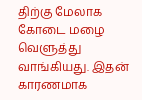திற்கு மேலாக கோடை மழை வெளுத்து வாங்கியது. இதன் காரணமாக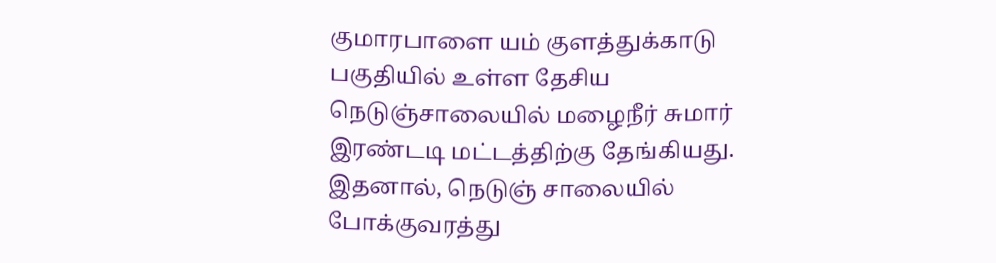குமாரபாளை யம் குளத்துக்காடு பகுதியில் உள்ள தேசிய நெடுஞ்சாலையில் மழைநீர் சுமார் இரண்டடி மட்டத்திற்கு தேங்கியது. இதனால், நெடுஞ் சாலையில் போக்குவரத்து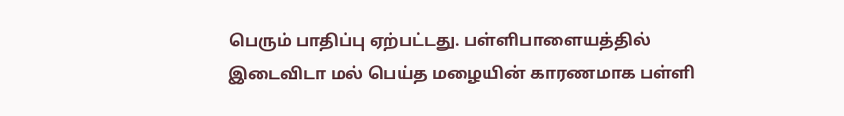பெரும் பாதிப்பு ஏற்பட்டது. பள்ளிபாளையத்தில் இடைவிடா மல் பெய்த மழையின் காரணமாக பள்ளி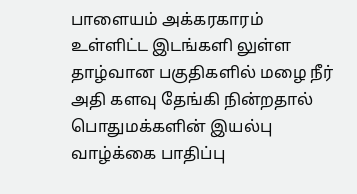பாளையம் அக்கரகாரம் உள்ளிட்ட இடங்களி லுள்ள தாழ்வான பகுதிகளில் மழை நீர் அதி களவு தேங்கி நின்றதால் பொதுமக்களின் இயல்பு வாழ்க்கை பாதிப்பு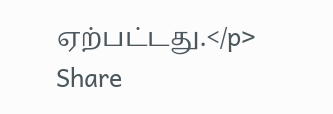ஏற்பட்டது.</p>
Share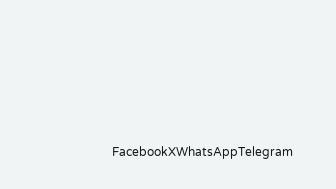FacebookXWhatsAppTelegram